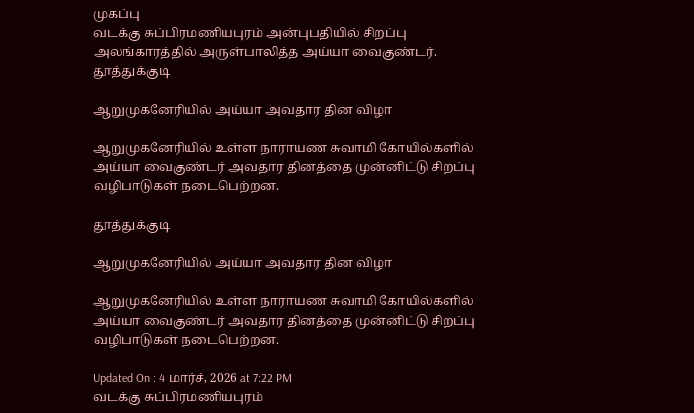முகப்பு
வடக்கு சுப்பிரமணியபுரம் அன்புபதியில் சிறப்பு அலங்காரத்தில் அருள்பாலித்த அய்யா வைகுண்டர்.
தூத்துக்குடி

ஆறுமுகனேரியில் அய்யா அவதார தின விழா

ஆறுமுகனேரியில் உள்ள நாராயண சுவாமி கோயில்களில் அய்யா வைகுண்டர் அவதார தினத்தை முன்னிட்டு சிறப்பு வழிபாடுகள் நடைபெற்றன.

தூத்துக்குடி

ஆறுமுகனேரியில் அய்யா அவதார தின விழா

ஆறுமுகனேரியில் உள்ள நாராயண சுவாமி கோயில்களில் அய்யா வைகுண்டர் அவதார தினத்தை முன்னிட்டு சிறப்பு வழிபாடுகள் நடைபெற்றன.

Updated On : 4 மார்ச், 2026 at 7:22 PM
வடக்கு சுப்பிரமணியபுரம்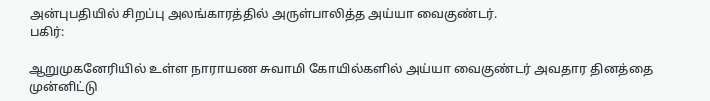அன்புபதியில் சிறப்பு அலங்காரத்தில் அருள்பாலித்த அய்யா வைகுண்டர்.
பகிர்:

ஆறுமுகனேரியில் உள்ள நாராயண சுவாமி கோயில்களில் அய்யா வைகுண்டர் அவதார தினத்தை முன்னிட்டு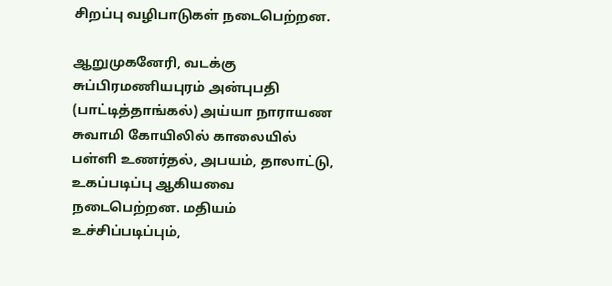சிறப்பு வழிபாடுகள் நடைபெற்றன.

ஆறுமுகனேரி, வடக்கு சுப்பிரமணியபுரம் அன்புபதி (பாட்டித்தாங்கல்) அய்யா நாராயண சுவாமி கோயிலில் காலையில் பள்ளி உணர்தல், அபயம், தாலாட்டு, உகப்படிப்பு ஆகியவை நடைபெற்றன. மதியம் உச்சிப்படிப்பும்,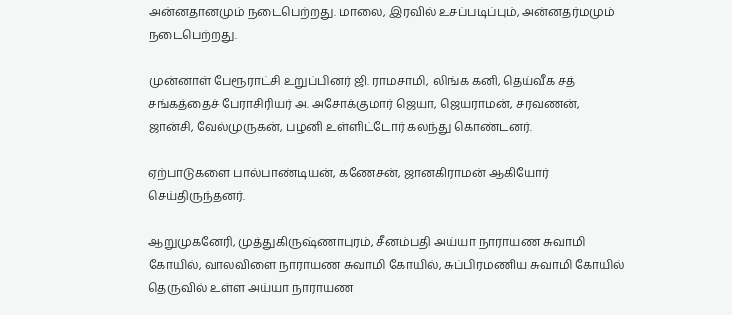அன்னதானமும் நடைபெற்றது. மாலை, இரவில் உசப்படிப்பும், அன்னதர்மமும் நடைபெற்றது.

முன்னாள் பேரூராட்சி உறுப்பினர் ஜி. ராமசாமி, லிங்க கனி, தெய்வீக சத் சங்கத்தைச் பேராசிரியர் அ. அசோக்குமார் ஜெயா, ஜெயராமன், சரவணன், ஜான்சி, வேல்முருகன், பழனி உள்ளிட்டோர் கலந்து கொண்டனர்.

ஏற்பாடுகளை பால்பாண்டியன், கணேசன், ஜானகிராமன் ஆகியோர் செய்திருந்தனர்.

ஆறுமுகனேரி, முத்துகிருஷ்ணாபுரம், சீனம்பதி அய்யா நாராயண சுவாமி கோயில், வாலவிளை நாராயண சுவாமி கோயில், சுப்பிரமணிய சுவாமி கோயில் தெருவில் உள்ள அய்யா நாராயண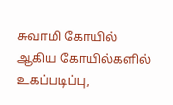சுவாமி கோயில் ஆகிய கோயில்களில் உகப்படிப்பு,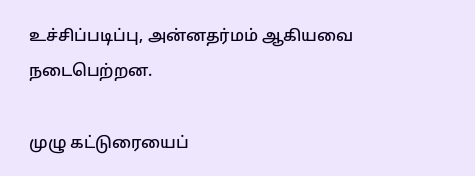உச்சிப்படிப்பு, அன்னதர்மம் ஆகியவை நடைபெற்றன.

முழு கட்டுரையைப்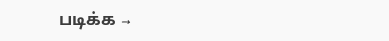படிக்க →